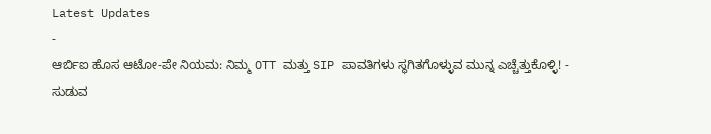Latest Updates
-
ಆರ್ಬಿಐ ಹೊಸ ಆಟೋ-ಪೇ ನಿಯಮ: ನಿಮ್ಮ OTT ಮತ್ತು SIP ಪಾವತಿಗಳು ಸ್ಥಗಿತಗೊಳ್ಳುವ ಮುನ್ನ ಎಚ್ಚೆತ್ತುಕೊಳ್ಳಿ! -
ಸುಡುವ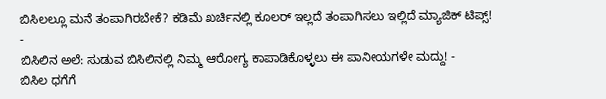ಬಿಸಿಲಲ್ಲೂ ಮನೆ ತಂಪಾಗಿರಬೇಕೆ? ಕಡಿಮೆ ಖರ್ಚಿನಲ್ಲಿ ಕೂಲರ್ ಇಲ್ಲದೆ ತಂಪಾಗಿಸಲು ಇಲ್ಲಿದೆ ಮ್ಯಾಜಿಕ್ ಟಿಪ್ಸ್! -
ಬಿಸಿಲಿನ ಅಲೆ: ಸುಡುವ ಬಿಸಿಲಿನಲ್ಲಿ ನಿಮ್ಮ ಆರೋಗ್ಯ ಕಾಪಾಡಿಕೊಳ್ಳಲು ಈ ಪಾನೀಯಗಳೇ ಮದ್ದು! -
ಬಿಸಿಲ ಧಗೆಗೆ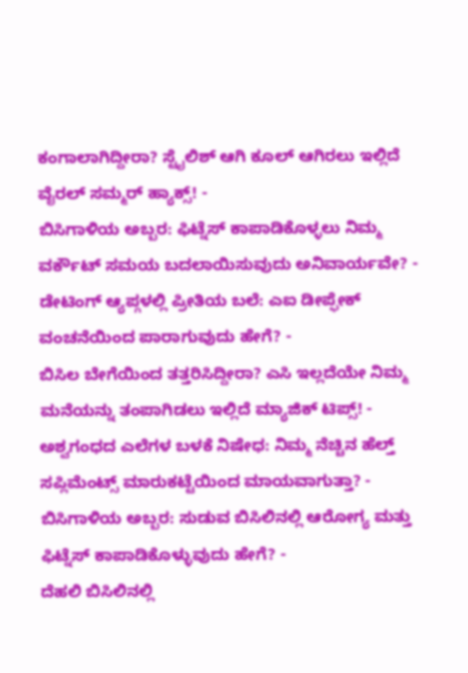ಕಂಗಾಲಾಗಿದ್ದೀರಾ? ಸ್ಟೈಲಿಶ್ ಆಗಿ ಕೂಲ್ ಆಗಿರಲು ಇಲ್ಲಿದೆ ವೈರಲ್ ಸಮ್ಮರ್ ಹ್ಯಾಕ್ಸ್! -
ಬಿಸಿಗಾಳಿಯ ಅಬ್ಬರ: ಫಿಟ್ನೆಸ್ ಕಾಪಾಡಿಕೊಳ್ಳಲು ನಿಮ್ಮ ವರ್ಕೌಟ್ ಸಮಯ ಬದಲಾಯಿಸುವುದು ಅನಿವಾರ್ಯವೇ? -
ಡೇಟಿಂಗ್ ಆ್ಯಪ್ಗಳಲ್ಲಿ ಪ್ರೀತಿಯ ಬಲೆ: ಎಐ ಡೀಪ್ಫೇಕ್ ವಂಚನೆಯಿಂದ ಪಾರಾಗುವುದು ಹೇಗೆ? -
ಬಿಸಿಲ ಬೇಗೆಯಿಂದ ತತ್ತರಿಸಿದ್ದೀರಾ? ಎಸಿ ಇಲ್ಲದೆಯೇ ನಿಮ್ಮ ಮನೆಯನ್ನು ತಂಪಾಗಿಡಲು ಇಲ್ಲಿದೆ ಮ್ಯಾಜಿಕ್ ಟಿಪ್ಸ್! -
ಅಶ್ವಗಂಧದ ಎಲೆಗಳ ಬಳಕೆ ನಿಷೇಧ: ನಿಮ್ಮ ನೆಚ್ಚಿನ ಹೆಲ್ತ್ ಸಪ್ಲಿಮೆಂಟ್ಸ್ ಮಾರುಕಟ್ಟೆಯಿಂದ ಮಾಯವಾಗುತ್ತಾ? -
ಬಿಸಿಗಾಳಿಯ ಅಬ್ಬರ: ಸುಡುವ ಬಿಸಿಲಿನಲ್ಲಿ ಆರೋಗ್ಯ ಮತ್ತು ಫಿಟ್ನೆಸ್ ಕಾಪಾಡಿಕೊಳ್ಳುವುದು ಹೇಗೆ? -
ದೆಹಲಿ ಬಿಸಿಲಿನಲ್ಲಿ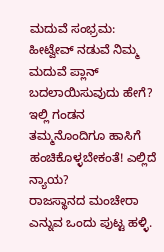ಮದುವೆ ಸಂಭ್ರಮ: ಹೀಟ್ವೇವ್ ನಡುವೆ ನಿಮ್ಮ ಮದುವೆ ಪ್ಲಾನ್ ಬದಲಾಯಿಸುವುದು ಹೇಗೆ?
ಇಲ್ಲಿ ಗಂಡನ ತಮ್ಮನೊಂದಿಗೂ ಹಾಸಿಗೆ ಹಂಚಿಕೊಳ್ಳಬೇಕಂತೆ! ಎಲ್ಲಿದೆ ನ್ಯಾಯ?
ರಾಜಸ್ಥಾನದ ಮಂಚೇರಾ ಎನ್ನುವ ಒಂದು ಪುಟ್ಟ ಹಳ್ಳಿ.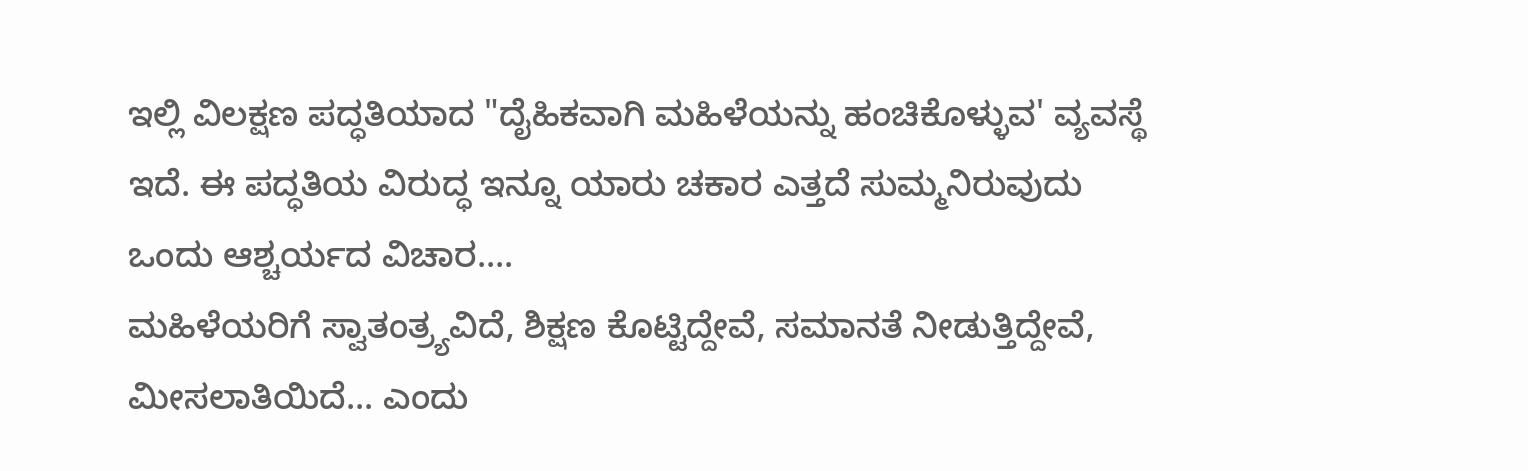ಇಲ್ಲಿ ವಿಲಕ್ಷಣ ಪದ್ಧತಿಯಾದ "ದೈಹಿಕವಾಗಿ ಮಹಿಳೆಯನ್ನು ಹಂಚಿಕೊಳ್ಳುವ' ವ್ಯವಸ್ಥೆ ಇದೆ. ಈ ಪದ್ಧತಿಯ ವಿರುದ್ಧ ಇನ್ನೂ ಯಾರು ಚಕಾರ ಎತ್ತದೆ ಸುಮ್ಮನಿರುವುದು ಒಂದು ಆಶ್ಚರ್ಯದ ವಿಚಾರ....
ಮಹಿಳೆಯರಿಗೆ ಸ್ವಾತಂತ್ರ್ಯವಿದೆ, ಶಿಕ್ಷಣ ಕೊಟ್ಟಿದ್ದೇವೆ, ಸಮಾನತೆ ನೀಡುತ್ತಿದ್ದೇವೆ, ಮೀಸಲಾತಿಯಿದೆ... ಎಂದು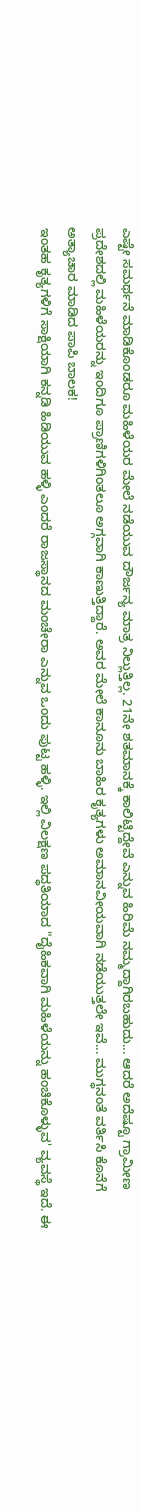ಎಷ್ಟೇ ಸಮರ್ಥನೆ ಮಾಡಿಕೊಂಡರೂ ಮಹಿಳೆಯರ ಮೇಲೆ ನಡೆಯುವ ದೌರ್ಜನ್ಯ ಮಾತ್ರ ನಿಲ್ಲುತ್ತಿಲ್ಲ. 21ನೇ ಶತಮಾನಕ್ಕೆ ಕಾಲಿಟ್ಟಿದ್ದೇವೆ ಎನ್ನುವ ಹಿರಿಮೆ ನಮ್ಮದ್ದಾಗಿರಬಹುದು... ಆದರೆ ಅದೆಷ್ಟೂ ಗ್ರಾಮೀಣ ಪ್ರದೇಶದಲ್ಲಿ ಮಹಿಳೆಯರನ್ನು ಇಂದಿಗೂ ಪ್ರಾಣಿಗಳಿಗಿಂತಲೂ ಅಗ್ಗವಾಗಿ ಕಾಣುತ್ತಿದ್ದಾರೆ. ಅವರ ಮೇಲೆ ಕಾನೂನು ಬಾಹಿರ ಕೃತ್ಯಗಳು ಅಮಾನವೀಯವಾಗಿ ನಡೆಯುತ್ತಲೇ ಇವೆ... ಮುಗ್ಧನಂತೆ ವರ್ತಿಸಿ ಕೊನೆಗೆ ಅತ್ಯಾಚಾರ ಮಾಡಿದ ಪಾಪಿ ಬಾಲಕ!
ಇಂತಹ ಕೃತ್ಯಗಳಿಗೆ ಸಾಕ್ಷಿಯಾಗಿ ಕನ್ನಡಿ ಹಿಡಿಯುವ ಹಳ್ಳಿ ಎಂದರೆ ರಾಜಸ್ಥಾನದ ಮಂಚೇರಾ ಎನ್ನುವ ಒಂದು ಪುಟ್ಟ ಹಳ್ಳಿ. ಇಲ್ಲಿ ವಿಲಕ್ಷಣ ಪದ್ಧತಿಯಾದ "ದೈಹಿಕವಾಗಿ ಮಹಿಳೆಯನ್ನು ಹಂಚಿಕೊಳ್ಳುವ' ವ್ಯವಸ್ಥೆ ಇದೆ. ಈ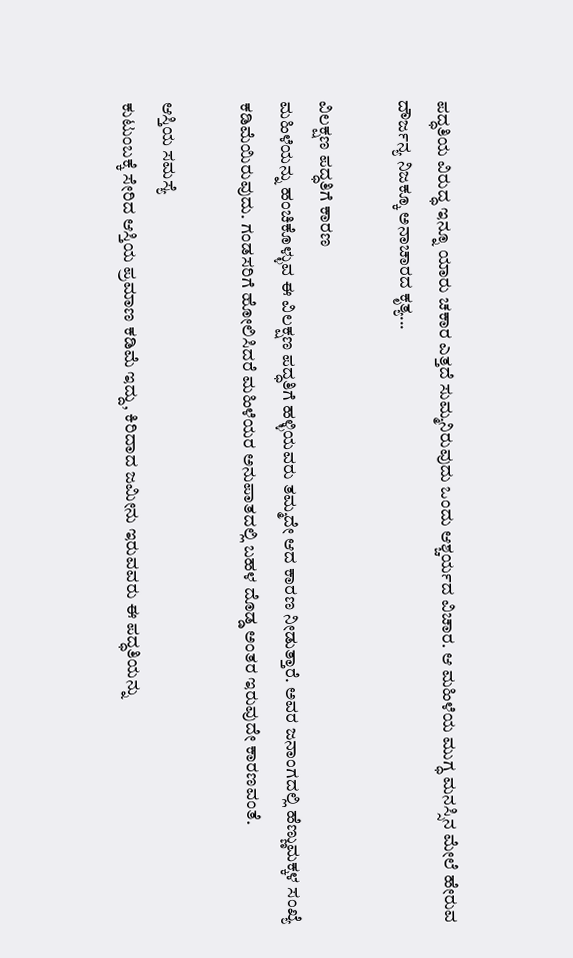ಪದ್ಧತಿಯ ವಿರುದ್ಧ ಇನ್ನೂ ಯಾರು ಚಕಾರ ಎತ್ತದೆ ಸುಮ್ಮನಿರುವುದು ಒಂದು ಆಶ್ಚರ್ಯದ ವಿಚಾರ. ಆ ಮಹಿಳೆಯ ಮುಗ್ಧ ಮನಸ್ಸಿನ ಮೇಲೆ ಹೇರುವ ದೌರ್ಜನ್ಯ ನಿಜಕ್ಕೂ ಅನಾಚಾರದ ಕೃತ್ಯ...

ವಿಲಕ್ಷಣ ಪದ್ಧತಿಗೆ ಕಾರಣ
ಮಹಿಳೆಯನ್ನು ಹಂಚಿಕೊಳ್ಳುವ ಈ ವಿಲಕ್ಷಣ ಪದ್ಧತಿಗೆ ಹಳ್ಳಿಯವರು ತಮ್ಮದೇ ಆದ ಕಾರಣ ನೀಡುತ್ತಾರೆ. ಅವರ ಜನಾಂಗದಲ್ಲಿ ಹೆಣ್ಣುಮಕ್ಕಳ ಸಂಖ್ಯೆ ಕಡಿಮೆಯಿರುವುದು. ಗಂಡಸರಿಗೆ ಹೋಲಿಸಿದರೆ ಮಹಿಳೆಯರ ಅನುಪಾತದಲ್ಲಿ ಬಹಳ ದೊಡ್ಡ ಅಂತರ ಇರುವುದೇ ಕಾರಣವಂತೆ.

ಆಸ್ತಿಯ ಸಮಸ್ಯೆ
ಕುಟುಂಬಕ್ಕೆ ಸೇರಿದ ಆಸ್ತಿಯ ಪ್ರಮಾಣ ಕಡಿಮೆ ಇದ್ದು, ಕಿರಿದಾದ ಜಮೀನು ಇರುವವರು ಈ ಪದ್ಧತಿಯನ್ನು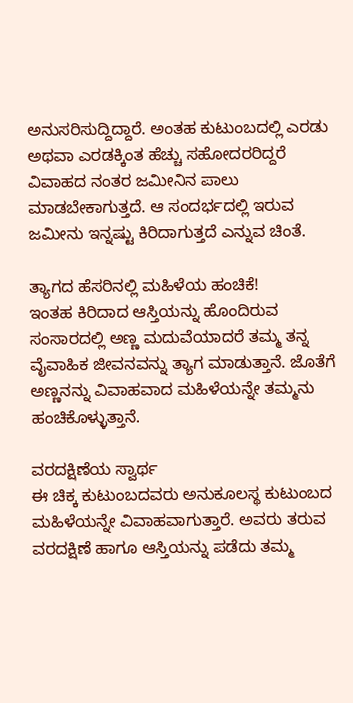ಅನುಸರಿಸುದ್ದಿದ್ದಾರೆ. ಅಂತಹ ಕುಟುಂಬದಲ್ಲಿ ಎರಡು ಅಥವಾ ಎರಡಕ್ಕಿಂತ ಹೆಚ್ಚು ಸಹೋದರರಿದ್ದರೆ ವಿವಾಹದ ನಂತರ ಜಮೀನಿನ ಪಾಲು ಮಾಡಬೇಕಾಗುತ್ತದೆ. ಆ ಸಂದರ್ಭದಲ್ಲಿ ಇರುವ ಜಮೀನು ಇನ್ನಷ್ಟು ಕಿರಿದಾಗುತ್ತದೆ ಎನ್ನುವ ಚಿಂತೆ.

ತ್ಯಾಗದ ಹೆಸರಿನಲ್ಲಿ ಮಹಿಳೆಯ ಹಂಚಿಕೆ!
ಇಂತಹ ಕಿರಿದಾದ ಆಸ್ತಿಯನ್ನು ಹೊಂದಿರುವ ಸಂಸಾರದಲ್ಲಿ ಅಣ್ಣ ಮದುವೆಯಾದರೆ ತಮ್ಮ ತನ್ನ ವೈವಾಹಿಕ ಜೀವನವನ್ನು ತ್ಯಾಗ ಮಾಡುತ್ತಾನೆ. ಜೊತೆಗೆ ಅಣ್ಣನನ್ನು ವಿವಾಹವಾದ ಮಹಿಳೆಯನ್ನೇ ತಮ್ಮನು ಹಂಚಿಕೊಳ್ಳುತ್ತಾನೆ.

ವರದಕ್ಷಿಣೆಯ ಸ್ವಾರ್ಥ
ಈ ಚಿಕ್ಕ ಕುಟುಂಬದವರು ಅನುಕೂಲಸ್ಥ ಕುಟುಂಬದ ಮಹಿಳೆಯನ್ನೇ ವಿವಾಹವಾಗುತ್ತಾರೆ. ಅವರು ತರುವ ವರದಕ್ಷಿಣೆ ಹಾಗೂ ಆಸ್ತಿಯನ್ನು ಪಡೆದು ತಮ್ಮ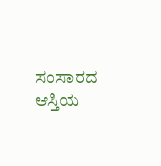ಸಂಸಾರದ ಆಸ್ತಿಯ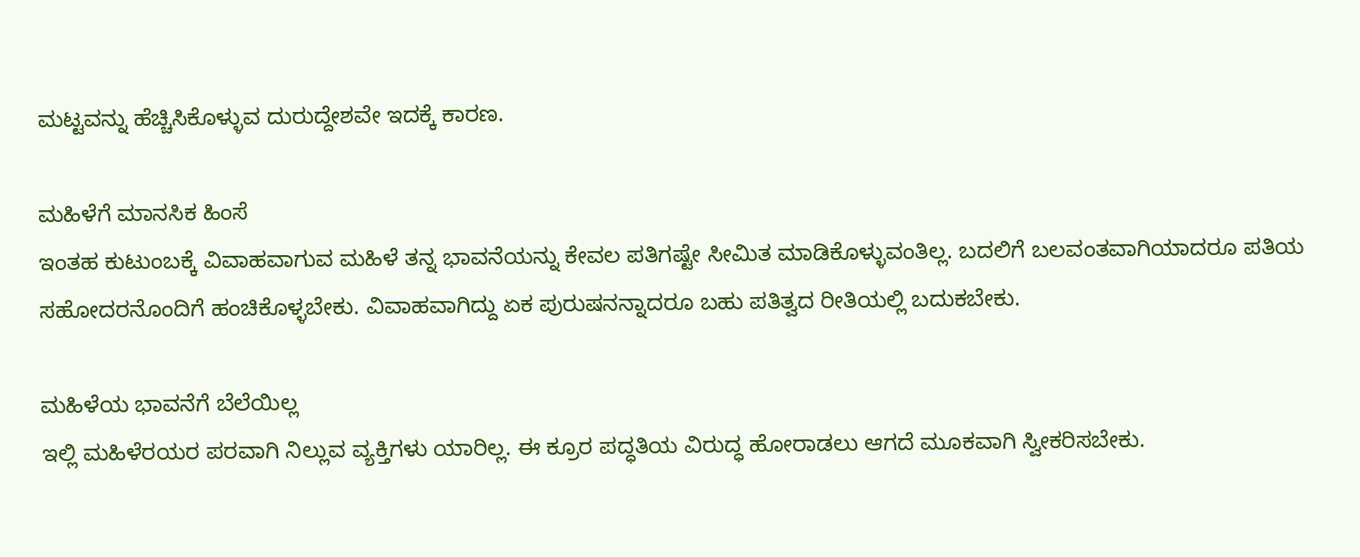ಮಟ್ಟವನ್ನು ಹೆಚ್ಚಿಸಿಕೊಳ್ಳುವ ದುರುದ್ದೇಶವೇ ಇದಕ್ಕೆ ಕಾರಣ.

ಮಹಿಳೆಗೆ ಮಾನಸಿಕ ಹಿಂಸೆ
ಇಂತಹ ಕುಟುಂಬಕ್ಕೆ ವಿವಾಹವಾಗುವ ಮಹಿಳೆ ತನ್ನ ಭಾವನೆಯನ್ನು ಕೇವಲ ಪತಿಗಷ್ಟೇ ಸೀಮಿತ ಮಾಡಿಕೊಳ್ಳುವಂತಿಲ್ಲ. ಬದಲಿಗೆ ಬಲವಂತವಾಗಿಯಾದರೂ ಪತಿಯ ಸಹೋದರನೊಂದಿಗೆ ಹಂಚಿಕೊಳ್ಳಬೇಕು. ವಿವಾಹವಾಗಿದ್ದು ಏಕ ಪುರುಷನನ್ನಾದರೂ ಬಹು ಪತಿತ್ವದ ರೀತಿಯಲ್ಲಿ ಬದುಕಬೇಕು.

ಮಹಿಳೆಯ ಭಾವನೆಗೆ ಬೆಲೆಯಿಲ್ಲ
ಇಲ್ಲಿ ಮಹಿಳೆರಯರ ಪರವಾಗಿ ನಿಲ್ಲುವ ವ್ಯಕ್ತಿಗಳು ಯಾರಿಲ್ಲ. ಈ ಕ್ರೂರ ಪದ್ಧತಿಯ ವಿರುದ್ಧ ಹೋರಾಡಲು ಆಗದೆ ಮೂಕವಾಗಿ ಸ್ವೀಕರಿಸಬೇಕು.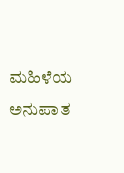ಮಹಿಳೆಯ ಅನುಪಾತ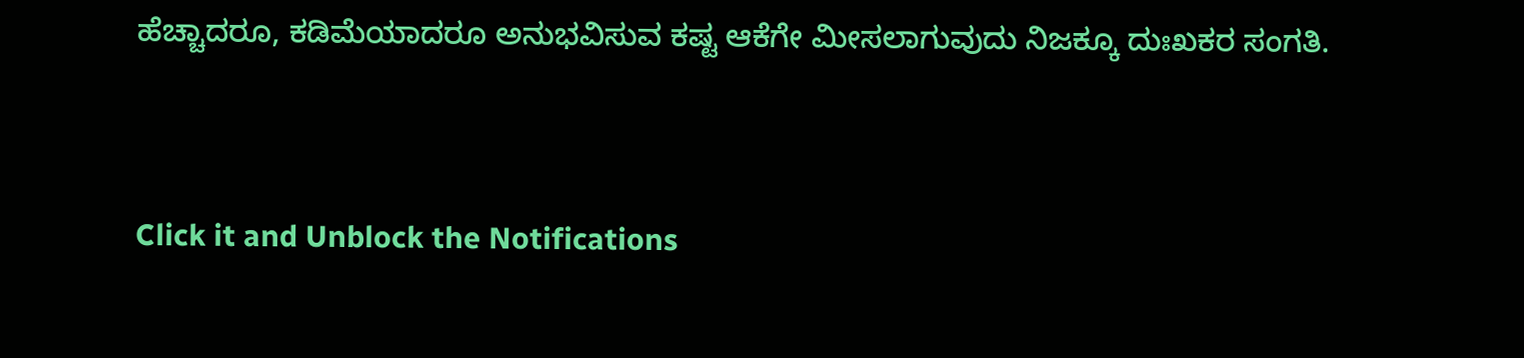ಹೆಚ್ಚಾದರೂ, ಕಡಿಮೆಯಾದರೂ ಅನುಭವಿಸುವ ಕಷ್ಟ ಆಕೆಗೇ ಮೀಸಲಾಗುವುದು ನಿಜಕ್ಕೂ ದುಃಖಕರ ಸಂಗತಿ.



Click it and Unblock the Notifications